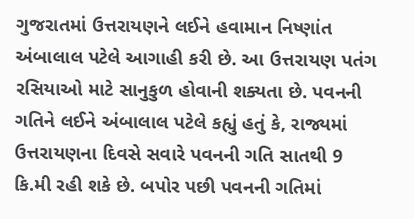ગુજરાતમાં ઉત્તરાયણને લઈને હવામાન નિષ્ણાંત અંબાલાલ પટેલે આગાહી કરી છે. આ ઉત્તરાયણ પતંગ રસિયાઓ માટે સાનુકુળ હોવાની શક્યતા છે. પવનની ગતિને લઈને અંબાલાલ પટેલે કહ્યું હતું કે, રાજ્યમાં ઉત્તરાયણના દિવસે સવારે પવનની ગતિ સાતથી 9 કિ.મી રહી શકે છે. બપોર પછી પવનની ગતિમાં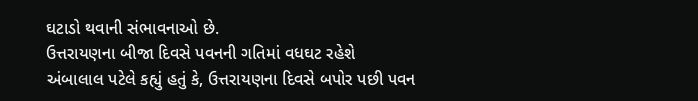ઘટાડો થવાની સંભાવનાઓ છે.
ઉત્તરાયણના બીજા દિવસે પવનની ગતિમાં વધઘટ રહેશે
અંબાલાલ પટેલે કહ્યું હતું કે, ઉત્તરાયણના દિવસે બપોર પછી પવન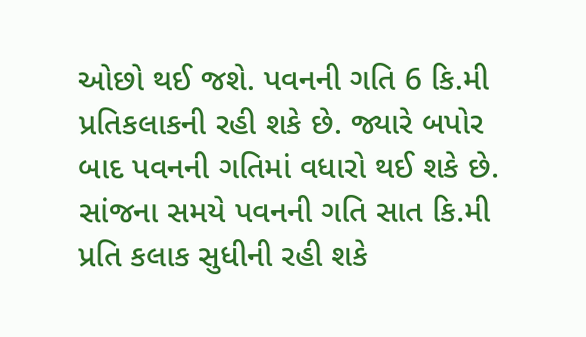ઓછો થઈ જશે. પવનની ગતિ 6 કિ.મી પ્રતિકલાકની રહી શકે છે. જ્યારે બપોર બાદ પવનની ગતિમાં વધારો થઈ શકે છે. સાંજના સમયે પવનની ગતિ સાત કિ.મી પ્રતિ કલાક સુધીની રહી શકે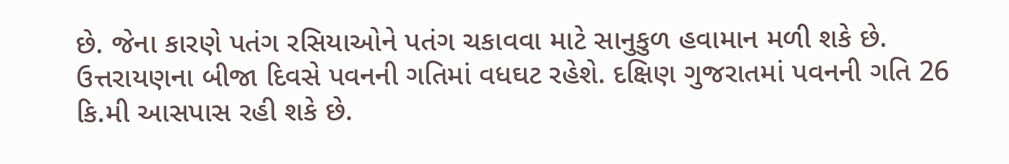છે. જેના કારણે પતંગ રસિયાઓને પતંગ ચકાવવા માટે સાનુકુળ હવામાન મળી શકે છે. ઉત્તરાયણના બીજા દિવસે પવનની ગતિમાં વધઘટ રહેશે. દક્ષિણ ગુજરાતમાં પવનની ગતિ 26 કિ.મી આસપાસ રહી શકે છે.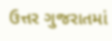ઉત્તર ગુજરાતમાં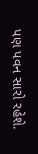પણ પવન સારો રહેશે.